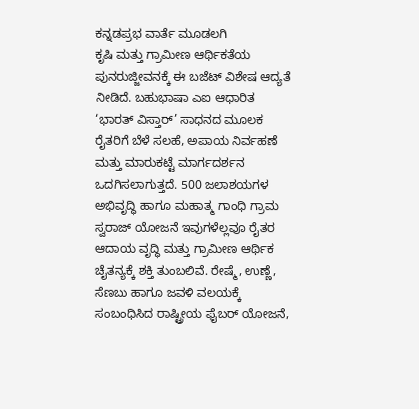ಕನ್ನಡಪ್ರಭ ವಾರ್ತೆ ಮೂಡಲಗಿ
ಕೃಷಿ ಮತ್ತು ಗ್ರಾಮೀಣ ಆರ್ಥಿಕತೆಯ ಪುನರುಜ್ಜೀವನಕ್ಕೆ ಈ ಬಜೆಟ್ ವಿಶೇಷ ಆದ್ಯತೆ ನೀಡಿದೆ. ಬಹುಭಾಷಾ ಎಐ ಆಧಾರಿತ ‘ಭಾರತ್ ವಿಸ್ತಾರ್’ ಸಾಧನದ ಮೂಲಕ ರೈತರಿಗೆ ಬೆಳೆ ಸಲಹೆ, ಅಪಾಯ ನಿರ್ವಹಣೆ ಮತ್ತು ಮಾರುಕಟ್ಟೆ ಮಾರ್ಗದರ್ಶನ ಒದಗಿಸಲಾಗುತ್ತದೆ. 500 ಜಲಾಶಯಗಳ ಅಭಿವೃದ್ಧಿ ಹಾಗೂ ಮಹಾತ್ಮ ಗಾಂಧಿ ಗ್ರಾಮ ಸ್ವರಾಜ್ ಯೋಜನೆ ಇವುಗಳೆಲ್ಲವೂ ರೈತರ ಆದಾಯ ವೃದ್ಧಿ ಮತ್ತು ಗ್ರಾಮೀಣ ಆರ್ಥಿಕ ಚೈತನ್ಯಕ್ಕೆ ಶಕ್ತಿ ತುಂಬಲಿವೆ. ರೇಷ್ಮೆ, ಉಣ್ಣೆ, ಸೆಣಬು ಹಾಗೂ ಜವಳಿ ವಲಯಕ್ಕೆ ಸಂಬಂಧಿಸಿದ ರಾಷ್ಟ್ರೀಯ ಫೈಬರ್ ಯೋಜನೆ,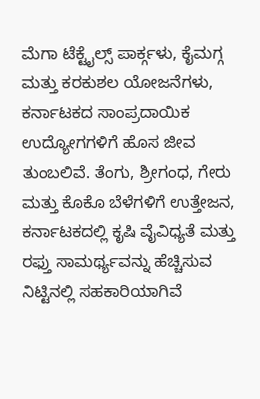ಮೆಗಾ ಟೆಕ್ಟೈಲ್ಸ್ ಪಾರ್ಕ್ಗಳು, ಕೈಮಗ್ಗ ಮತ್ತು ಕರಕುಶಲ ಯೋಜನೆಗಳು, ಕರ್ನಾಟಕದ ಸಾಂಪ್ರದಾಯಿಕ ಉದ್ಯೋಗಗಳಿಗೆ ಹೊಸ ಜೀವ ತುಂಬಲಿವೆ. ತೆಂಗು, ಶ್ರೀಗಂಧ, ಗೇರು ಮತ್ತು ಕೊಕೊ ಬೆಳೆಗಳಿಗೆ ಉತ್ತೇಜನ, ಕರ್ನಾಟಕದಲ್ಲಿ ಕೃಷಿ ವೈವಿಧ್ಯತೆ ಮತ್ತು ರಫ್ತು ಸಾಮರ್ಥ್ಯವನ್ನು ಹೆಚ್ಚಿಸುವ ನಿಟ್ಟಿನಲ್ಲಿ ಸಹಕಾರಿಯಾಗಿವೆ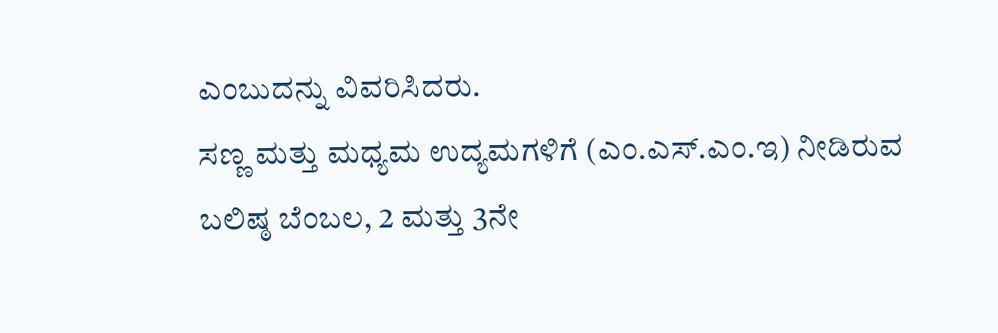ಎಂಬುದನ್ನು ವಿವರಿಸಿದರು.
ಸಣ್ಣ ಮತ್ತು ಮಧ್ಯಮ ಉದ್ಯಮಗಳಿಗೆ (ಎಂ.ಎಸ್.ಎಂ.ಇ) ನೀಡಿರುವ ಬಲಿಷ್ಠ ಬೆಂಬಲ, 2 ಮತ್ತು 3ನೇ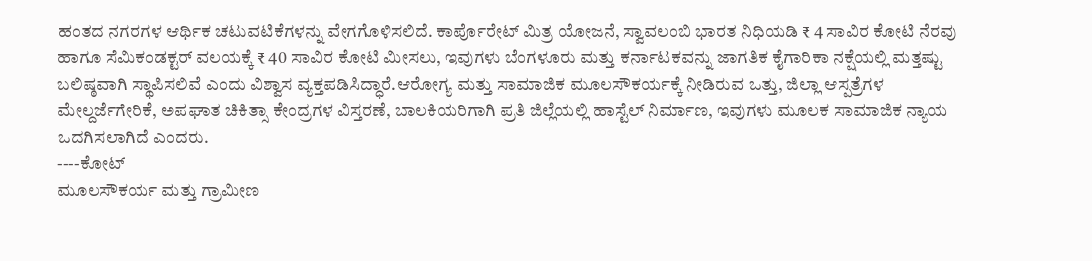ಹಂತದ ನಗರಗಳ ಆರ್ಥಿಕ ಚಟುವಟಿಕೆಗಳನ್ನು ವೇಗಗೊಳಿಸಲಿದೆ. ಕಾರ್ಪೊರೇಟ್ ಮಿತ್ರ ಯೋಜನೆ, ಸ್ವಾವಲಂಬಿ ಭಾರತ ನಿಧಿಯಡಿ ₹ 4 ಸಾವಿರ ಕೋಟಿ ನೆರವು ಹಾಗೂ ಸೆಮಿಕಂಡಕ್ಟರ್ ವಲಯಕ್ಕೆ ₹ 40 ಸಾವಿರ ಕೋಟಿ ಮೀಸಲು, ಇವುಗಳು ಬೆಂಗಳೂರು ಮತ್ತು ಕರ್ನಾಟಕವನ್ನು ಜಾಗತಿಕ ಕೈಗಾರಿಕಾ ನಕ್ಷೆಯಲ್ಲಿ ಮತ್ತಷ್ಟು ಬಲಿಷ್ಠವಾಗಿ ಸ್ಥಾಪಿಸಲಿವೆ ಎಂದು ವಿಶ್ವಾಸ ವ್ಯಕ್ತಪಡಿಸಿದ್ಧಾರೆ.ಆರೋಗ್ಯ ಮತ್ತು ಸಾಮಾಜಿಕ ಮೂಲಸೌಕರ್ಯಕ್ಕೆ ನೀಡಿರುವ ಒತ್ತು, ಜಿಲ್ಲಾ ಆಸ್ಪತ್ರೆಗಳ ಮೇಲ್ದರ್ಜೆಗೇರಿಕೆ, ಅಪಘಾತ ಚಿಕಿತ್ಸಾ ಕೇಂದ್ರಗಳ ವಿಸ್ತರಣೆ, ಬಾಲಕಿಯರಿಗಾಗಿ ಪ್ರತಿ ಜಿಲ್ಲೆಯಲ್ಲಿ ಹಾಸ್ಟೆಲ್ ನಿರ್ಮಾಣ, ಇವುಗಳು ಮೂಲಕ ಸಾಮಾಜಿಕ ನ್ಯಾಯ ಒದಗಿಸಲಾಗಿದೆ ಎಂದರು.
----ಕೋಟ್
ಮೂಲಸೌಕರ್ಯ ಮತ್ತು ಗ್ರಾಮೀಣ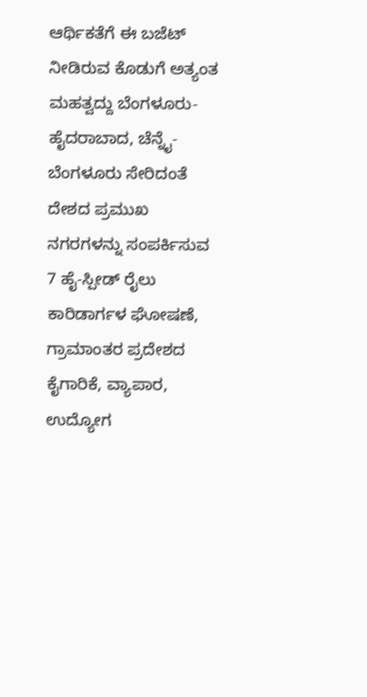ಆರ್ಥಿಕತೆಗೆ ಈ ಬಜೆಟ್ ನೀಡಿರುವ ಕೊಡುಗೆ ಅತ್ಯಂತ ಮಹತ್ವದ್ದು ಬೆಂಗಳೂರು-ಹೈದರಾಬಾದ, ಚೆನ್ನೈ-ಬೆಂಗಳೂರು ಸೇರಿದಂತೆ ದೇಶದ ಪ್ರಮುಖ ನಗರಗಳನ್ನು ಸಂಪರ್ಕಿಸುವ 7 ಹೈ-ಸ್ಪೀಡ್ ರೈಲು ಕಾರಿಡಾರ್ಗಳ ಘೋಷಣೆ, ಗ್ರಾಮಾಂತರ ಪ್ರದೇಶದ ಕೈಗಾರಿಕೆ, ವ್ಯಾಪಾರ, ಉದ್ಯೋಗ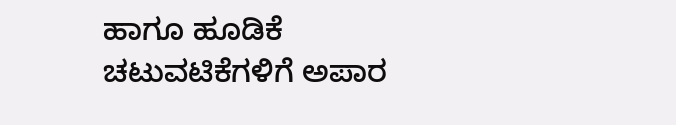ಹಾಗೂ ಹೂಡಿಕೆ ಚಟುವಟಿಕೆಗಳಿಗೆ ಅಪಾರ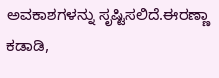ಅವಕಾಶಗಳನ್ನು ಸೃಷ್ಟಿಸಲಿದೆ.ಈರಣ್ಣಾ ಕಡಾಡಿ,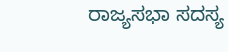ರಾಜ್ಯಸಭಾ ಸದಸ್ಯ